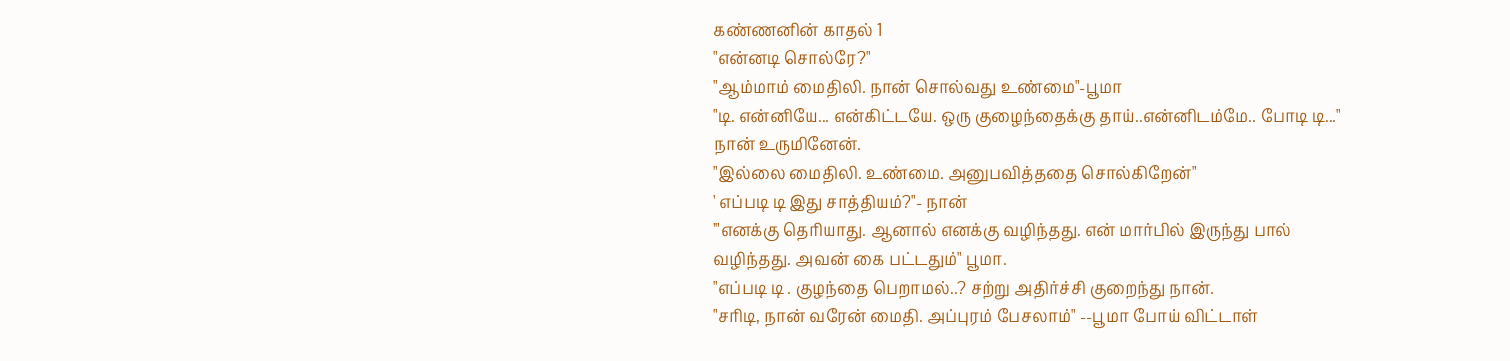கண்ணனின் காதல் 1
"என்னடி சொல்ரே?"
"ஆம்மாம் மைதிலி. நான் சொல்வது உண்மை"-பூமா
"டி. என்னியே... என்கிட்டயே. ஒரு குழைந்தைக்கு தாய்..என்னிடம்மே.. போடி டி..." நான் உருமினேன்.
"இல்லை மைதிலி. உண்மை. அனுபவித்ததை சொல்கிறேன்"
' எப்படி டி இது சாத்தியம்?"- நான்
'"எனக்கு தெரியாது. ஆனால் எனக்கு வழிந்தது. என் மார்பில் இருந்து பால் வழிந்தது. அவன் கை பட்டதும்" பூமா.
"எப்படி டி . குழந்தை பெறாமல்..? சற்று அதிர்ச்சி குறைந்து நான்.
"சரிடி, நான் வரேன் மைதி. அப்புரம் பேசலாம்" --பூமா போய் விட்டாள்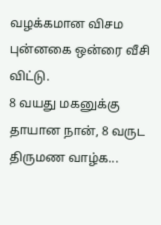வழக்கமான விசம புன்னகை ஒன்ரை வீசி விட்டு.
8 வயது மகனுக்கு தாயான நான், 8 வருட திருமண வாழ்க...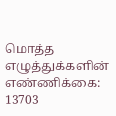மொத்த எழுத்துக்களின் எண்ணிக்கை: 13703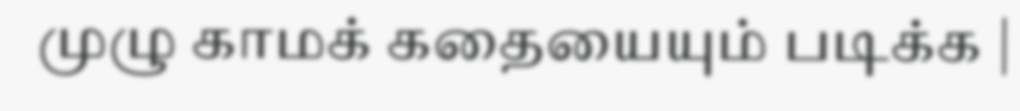முழு காமக் கதையையும் படிக்க |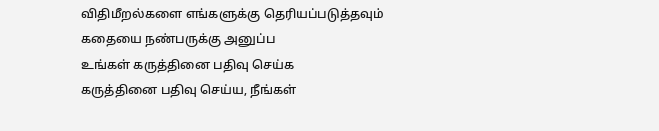விதிமீறல்களை எங்களுக்கு தெரியப்படுத்தவும்
கதையை நண்பருக்கு அனுப்ப
உங்கள் கருத்தினை பதிவு செய்க
கருத்தினை பதிவு செய்ய, நீங்கள்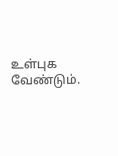உள்புக வேண்டும்.